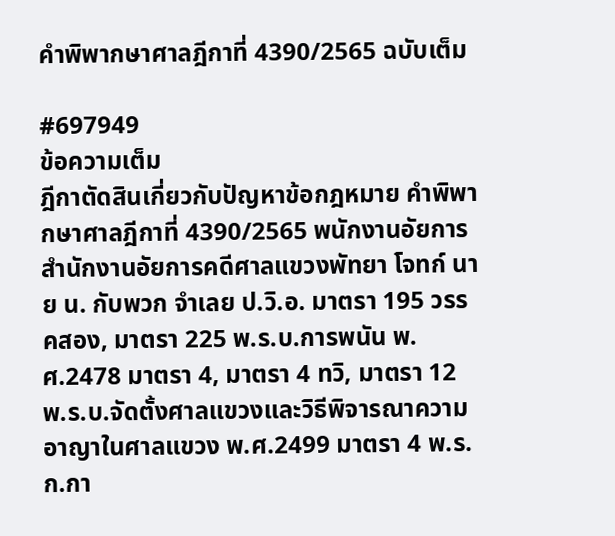คำพิพากษาศาลฎีกาที่ 4390/2565 ฉบับเต็ม

#697949
ข้อความเต็ม
ฎีกาตัดสินเกี่ยวกับปัญหาข้อกฎหมาย คำพิพากษาศาลฎีกาที่ 4390/2565 พนักงานอัยการ สำนักงานอัยการคดีศาลแขวงพัทยา โจทก์ นาย น. กับพวก จำเลย ป.วิ.อ. มาตรา 195 วรรคสอง, มาตรา 225 พ.ร.บ.การพนัน พ.ศ.2478 มาตรา 4, มาตรา 4 ทวิ, มาตรา 12 พ.ร.บ.จัดตั้งศาลแขวงและวิธีพิจารณาความอาญาในศาลแขวง พ.ศ.2499 มาตรา 4 พ.ร.ก.กา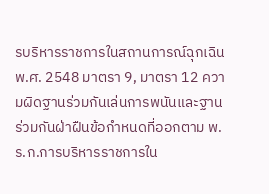รบริหารราชการในสถานการณ์ฉุกเฉิน พ.ศ. 2548 มาตรา 9, มาตรา 12 ความผิดฐานร่วมกันเล่นการพนันและฐานร่วมกันฝ่าฝืนข้อกำหนดที่ออกตาม พ.ร.ก.การบริหารราชการใน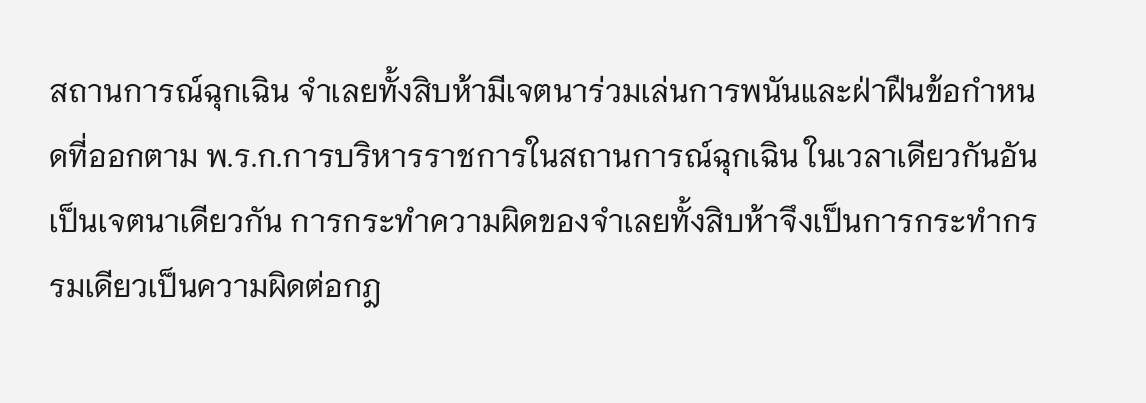สถานการณ์ฉุกเฉิน จำเลยทั้งสิบห้ามีเจตนาร่วมเล่นการพนันและฝ่าฝืนข้อกำหนดที่ออกตาม พ.ร.ก.การบริหารราชการในสถานการณ์ฉุกเฉิน ในเวลาเดียวกันอันเป็นเจตนาเดียวกัน การกระทำความผิดของจำเลยทั้งสิบห้าจึงเป็นการกระทำกรรมเดียวเป็นความผิดต่อกฎ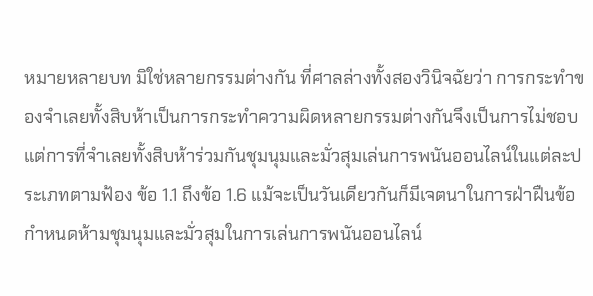หมายหลายบท มิใช่หลายกรรมต่างกัน ที่ศาลล่างทั้งสองวินิจฉัยว่า การกระทำของจำเลยทั้งสิบห้าเป็นการกระทำความผิดหลายกรรมต่างกันจึงเป็นการไม่ชอบ แต่การที่จำเลยทั้งสิบห้าร่วมกันชุมนุมและมั่วสุมเล่นการพนันออนไลน์ในแต่ละประเภทตามฟ้อง ข้อ 1.1 ถึงข้อ 1.6 แม้จะเป็นวันเดียวกันก็มีเจตนาในการฝ่าฝืนข้อกำหนดห้ามชุมนุมและมั่วสุมในการเล่นการพนันออนไลน์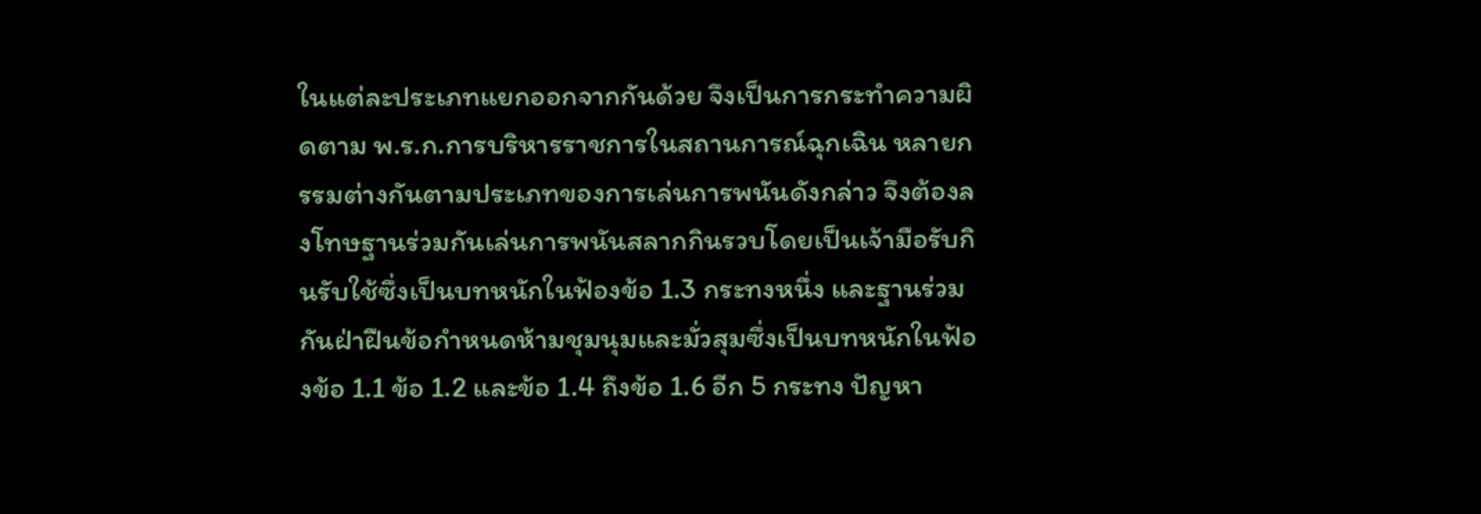ในแต่ละประเภทแยกออกจากกันด้วย จึงเป็นการกระทำความผิดตาม พ.ร.ก.การบริหารราชการในสถานการณ์ฉุกเฉิน หลายกรรมต่างกันตามประเภทของการเล่นการพนันดังกล่าว จึงต้องลงโทษฐานร่วมกันเล่นการพนันสลากกินรวบโดยเป็นเจ้ามือรับกินรับใช้ซึ่งเป็นบทหนักในฟ้องข้อ 1.3 กระทงหนึ่ง และฐานร่วมกันฝ่าฝืนข้อกำหนดห้ามชุมนุมและมั่วสุมซึ่งเป็นบทหนักในฟ้องข้อ 1.1 ข้อ 1.2 และข้อ 1.4 ถึงข้อ 1.6 อีก 5 กระทง ปัญหา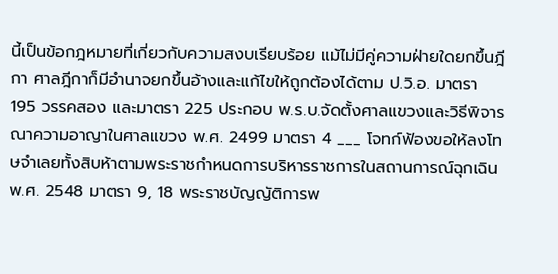นี้เป็นข้อกฎหมายที่เกี่ยวกับความสงบเรียบร้อย แม้ไม่มีคู่ความฝ่ายใดยกขึ้นฎีกา ศาลฎีกาก็มีอำนาจยกขึ้นอ้างและแก้ไขให้ถูกต้องได้ตาม ป.วิ.อ. มาตรา 195 วรรคสอง และมาตรา 225 ประกอบ พ.ร.บ.จัดตั้งศาลแขวงและวิธีพิจารณาความอาญาในศาลแขวง พ.ศ. 2499 มาตรา 4 ___ โจทก์ฟ้องขอให้ลงโทษจำเลยทั้งสิบห้าตามพระราชกำหนดการบริหารราชการในสถานการณ์ฉุกเฉิน พ.ศ. 2548 มาตรา 9, 18 พระราชบัญญัติการพ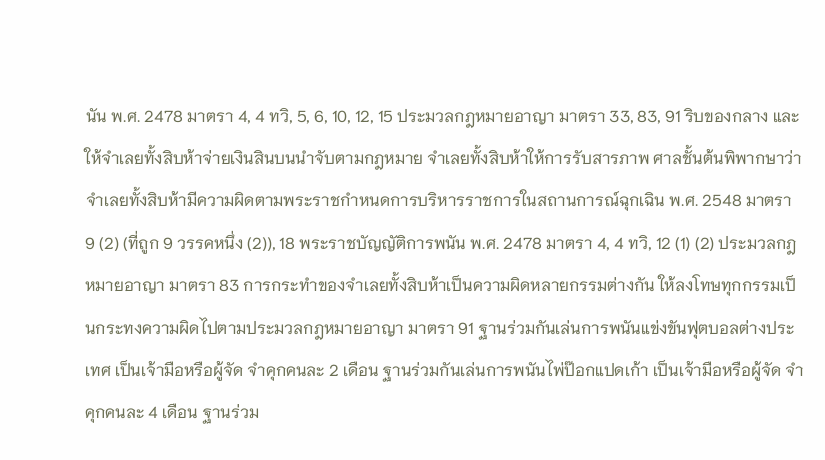นัน พ.ศ. 2478 มาตรา 4, 4 ทวิ, 5, 6, 10, 12, 15 ประมวลกฎหมายอาญา มาตรา 33, 83, 91 ริบของกลาง และให้จำเลยทั้งสิบห้าจ่ายเงินสินบนนำจับตามกฎหมาย จำเลยทั้งสิบห้าให้การรับสารภาพ ศาลชั้นต้นพิพากษาว่า จำเลยทั้งสิบห้ามีความผิดตามพระราชกำหนดการบริหารราชการในสถานการณ์ฉุกเฉิน พ.ศ. 2548 มาตรา 9 (2) (ที่ถูก 9 วรรคหนึ่ง (2)), 18 พระราชบัญญัติการพนัน พ.ศ. 2478 มาตรา 4, 4 ทวิ, 12 (1) (2) ประมวลกฎหมายอาญา มาตรา 83 การกระทำของจำเลยทั้งสิบห้าเป็นความผิดหลายกรรมต่างกัน ให้ลงโทษทุกกรรมเป็นกระทงความผิดไปตามประมวลกฎหมายอาญา มาตรา 91 ฐานร่วมกันเล่นการพนันแข่งขันฟุตบอลต่างประเทศ เป็นเจ้ามือหรือผู้จัด จำคุกคนละ 2 เดือน ฐานร่วมกันเล่นการพนันไพ่ป๊อกแปดเก้า เป็นเจ้ามือหรือผู้จัด จำคุกคนละ 4 เดือน ฐานร่วม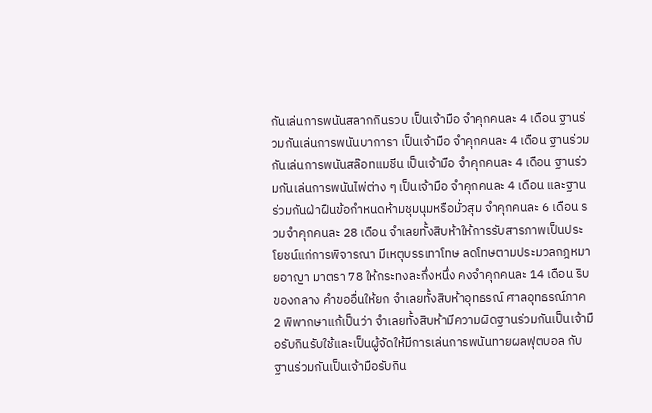กันเล่นการพนันสลากกินรวบ เป็นเจ้ามือ จำคุกคนละ 4 เดือน ฐานร่วมกันเล่นการพนันบาการา เป็นเจ้ามือ จำคุกคนละ 4 เดือน ฐานร่วมกันเล่นการพนันสล๊อทแมชีน เป็นเจ้ามือ จำคุกคนละ 4 เดือน ฐานร่วมกันเล่นการพนันไพ่ต่าง ๆ เป็นเจ้ามือ จำคุกคนละ 4 เดือน และฐานร่วมกันฝ่าฝืนข้อกำหนดห้ามชุมนุมหรือมั่วสุม จำคุกคนละ 6 เดือน รวมจำคุกคนละ 28 เดือน จำเลยทั้งสิบห้าให้การรับสารภาพเป็นประโยชน์แก่การพิจารณา มีเหตุบรรเทาโทษ ลดโทษตามประมวลกฎหมายอาญา มาตรา 78 ให้กระทงละกึ่งหนึ่ง คงจำคุกคนละ 14 เดือน ริบของกลาง คำขออื่นให้ยก จำเลยทั้งสิบห้าอุทธรณ์ ศาลอุทธรณ์ภาค 2 พิพากษาแก้เป็นว่า จำเลยทั้งสิบห้ามีความผิดฐานร่วมกันเป็นเจ้ามือรับกินรับใช้และเป็นผู้จัดให้มีการเล่นการพนันทายผลฟุตบอล กับฐานร่วมกันเป็นเจ้ามือรับกิน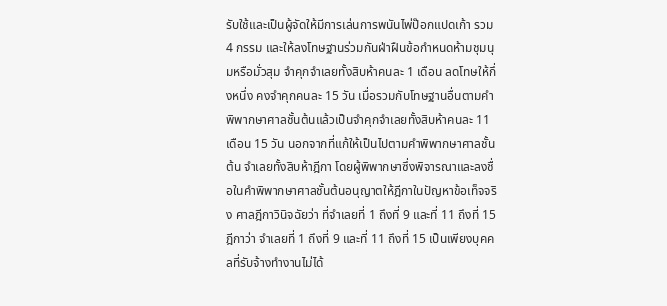รับใช้และเป็นผู้จัดให้มีการเล่นการพนันไพ่ป๊อกแปดเก้า รวม 4 กรรม และให้ลงโทษฐานร่วมกันฝ่าฝืนข้อกำหนดห้ามชุมนุมหรือมั่วสุม จำคุกจำเลยทั้งสิบห้าคนละ 1 เดือน ลดโทษให้กึ่งหนึ่ง คงจำคุกคนละ 15 วัน เมื่อรวมกับโทษฐานอื่นตามคำพิพากษาศาลชั้นต้นแล้วเป็นจำคุกจำเลยทั้งสิบห้าคนละ 11 เดือน 15 วัน นอกจากที่แก้ให้เป็นไปตามคำพิพากษาศาลชั้นต้น จำเลยทั้งสิบห้าฎีกา โดยผู้พิพากษาซึ่งพิจารณาและลงชื่อในคำพิพากษาศาลชั้นต้นอนุญาตให้ฎีกาในปัญหาข้อเท็จจริง ศาลฎีกาวินิจฉัยว่า ที่จำเลยที่ 1 ถึงที่ 9 และที่ 11 ถึงที่ 15 ฎีกาว่า จำเลยที่ 1 ถึงที่ 9 และที่ 11 ถึงที่ 15 เป็นเพียงบุคคลที่รับจ้างทำงานไม่ได้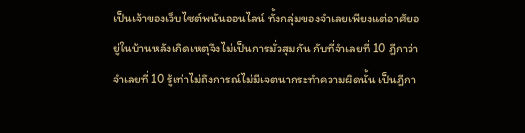เป็นเจ้าของเว็บไซต์พนันออนไลน์ ทั้งกลุ่มของจำเลยเพียงแต่อาศัยอยู่ในบ้านหลังเกิดเหตุจึงไม่เป็นการมั่วสุมกัน กับที่จำเลยที่ 10 ฎีกาว่า จำเลยที่ 10 รู้เท่าไม่ถึงการณ์ไม่มีเจตนากระทำความผิดนั้น เป็นฎีกา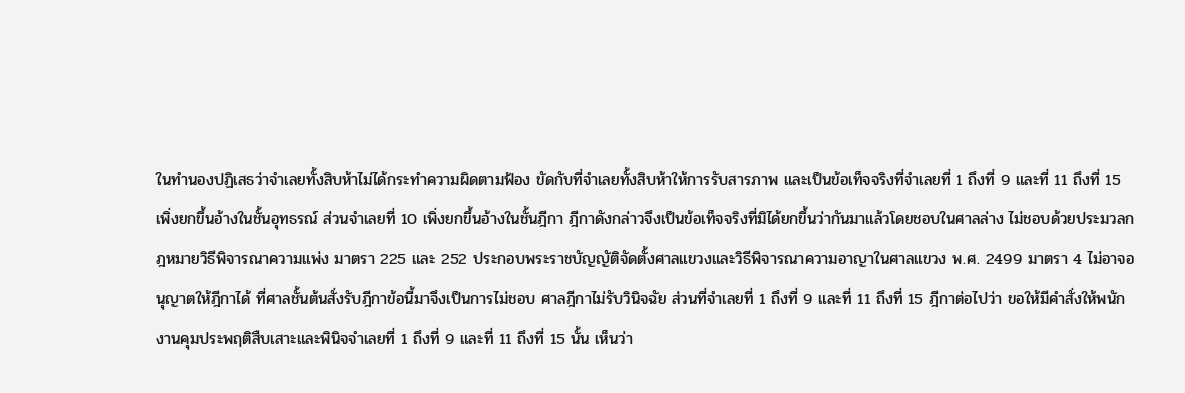ในทำนองปฏิเสธว่าจำเลยทั้งสิบห้าไม่ได้กระทำความผิดตามฟ้อง ขัดกับที่จำเลยทั้งสิบห้าให้การรับสารภาพ และเป็นข้อเท็จจริงที่จำเลยที่ 1 ถึงที่ 9 และที่ 11 ถึงที่ 15 เพิ่งยกขึ้นอ้างในชั้นอุทธรณ์ ส่วนจำเลยที่ 10 เพิ่งยกขึ้นอ้างในชั้นฎีกา ฎีกาดังกล่าวจึงเป็นข้อเท็จจริงที่มิได้ยกขึ้นว่ากันมาแล้วโดยชอบในศาลล่าง ไม่ชอบด้วยประมวลกฎหมายวิธีพิจารณาความแพ่ง มาตรา 225 และ 252 ประกอบพระราชบัญญัติจัดตั้งศาลแขวงและวิธีพิจารณาความอาญาในศาลแขวง พ.ศ. 2499 มาตรา 4 ไม่อาจอนุญาตให้ฎีกาได้ ที่ศาลชั้นต้นสั่งรับฎีกาข้อนี้มาจึงเป็นการไม่ชอบ ศาลฎีกาไม่รับวินิจฉัย ส่วนที่จำเลยที่ 1 ถึงที่ 9 และที่ 11 ถึงที่ 15 ฎีกาต่อไปว่า ขอให้มีคำสั่งให้พนักงานคุมประพฤติสืบเสาะและพินิจจำเลยที่ 1 ถึงที่ 9 และที่ 11 ถึงที่ 15 นั้น เห็นว่า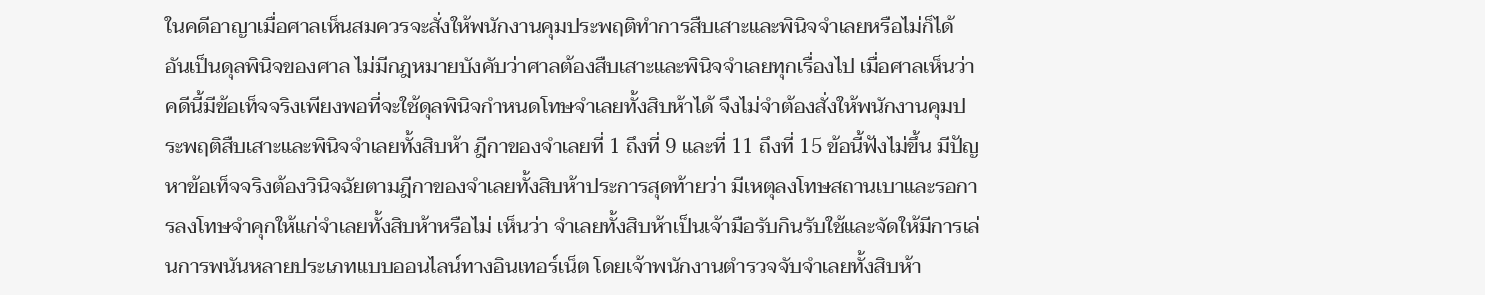ในคดีอาญาเมื่อศาลเห็นสมควรจะสั่งให้พนักงานคุมประพฤติทำการสืบเสาะและพินิจจำเลยหรือไม่ก็ได้ อันเป็นดุลพินิจของศาล ไม่มีกฎหมายบังคับว่าศาลต้องสืบเสาะและพินิจจำเลยทุกเรื่องไป เมื่อศาลเห็นว่าคดีนี้มีข้อเท็จจริงเพียงพอที่จะใช้ดุลพินิจกำหนดโทษจำเลยทั้งสิบห้าได้ จึงไม่จำต้องสั่งให้พนักงานคุมประพฤติสืบเสาะและพินิจจำเลยทั้งสิบห้า ฎีกาของจำเลยที่ 1 ถึงที่ 9 และที่ 11 ถึงที่ 15 ข้อนี้ฟังไม่ขึ้น มีปัญหาข้อเท็จจริงต้องวินิจฉัยตามฎีกาของจำเลยทั้งสิบห้าประการสุดท้ายว่า มีเหตุลงโทษสถานเบาและรอการลงโทษจำคุกให้แก่จำเลยทั้งสิบห้าหรือไม่ เห็นว่า จำเลยทั้งสิบห้าเป็นเจ้ามือรับกินรับใช้และจัดให้มีการเล่นการพนันหลายประเภทแบบออนไลน์ทางอินเทอร์เน็ต โดยเจ้าพนักงานตำรวจจับจำเลยทั้งสิบห้า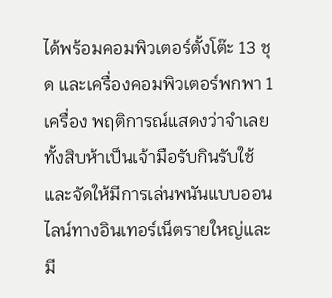ได้พร้อมคอมพิวเตอร์ตั้งโต๊ะ 13 ชุด และเครื่องคอมพิวเตอร์พกพา 1 เครื่อง พฤติการณ์แสดงว่าจำเลยทั้งสิบห้าเป็นเจ้ามือรับกินรับใช้และจัดให้มีการเล่นพนันแบบออนไลน์ทางอินเทอร์เน็ตรายใหญ่และมี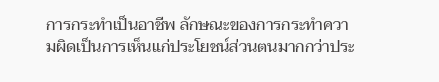การกระทำเป็นอาชีพ ลักษณะของการกระทำความผิดเป็นการเห็นแก่ประโยชน์ส่วนตนมากกว่าประ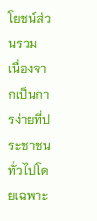โยชน์ส่วนรวม เนื่องจากเป็นการง่ายที่ประชาชนทั่วไปโดยเฉพาะ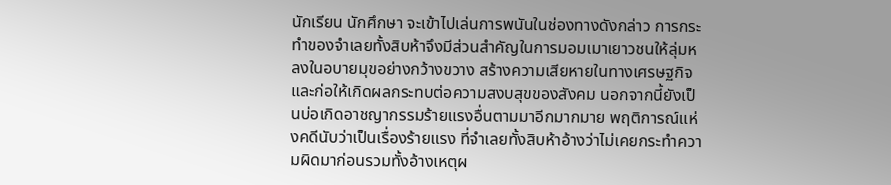นักเรียน นักศึกษา จะเข้าไปเล่นการพนันในช่องทางดังกล่าว การกระทำของจำเลยทั้งสิบห้าจึงมีส่วนสำคัญในการมอมเมาเยาวชนให้ลุ่มหลงในอบายมุขอย่างกว้างขวาง สร้างความเสียหายในทางเศรษฐกิจและก่อให้เกิดผลกระทบต่อความสงบสุขของสังคม นอกจากนี้ยังเป็นบ่อเกิดอาชญากรรมร้ายแรงอื่นตามมาอีกมากมาย พฤติการณ์แห่งคดีนับว่าเป็นเรื่องร้ายแรง ที่จำเลยทั้งสิบห้าอ้างว่าไม่เคยกระทำความผิดมาก่อนรวมทั้งอ้างเหตุผ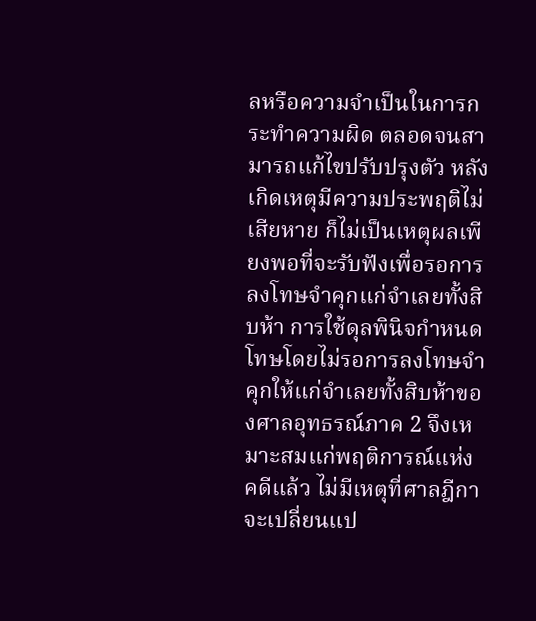ลหรือความจำเป็นในการกระทำความผิด ตลอดจนสามารถแก้ไขปรับปรุงตัว หลังเกิดเหตุมีความประพฤติไม่เสียหาย ก็ไม่เป็นเหตุผลเพียงพอที่จะรับฟังเพื่อรอการลงโทษจำคุกแก่จำเลยทั้งสิบห้า การใช้ดุลพินิจกำหนดโทษโดยไม่รอการลงโทษจำคุกให้แก่จำเลยทั้งสิบห้าของศาลอุทธรณ์ภาค 2 จึงเหมาะสมแก่พฤติการณ์แห่งคดีแล้ว ไม่มีเหตุที่ศาลฎีกาจะเปลี่ยนแป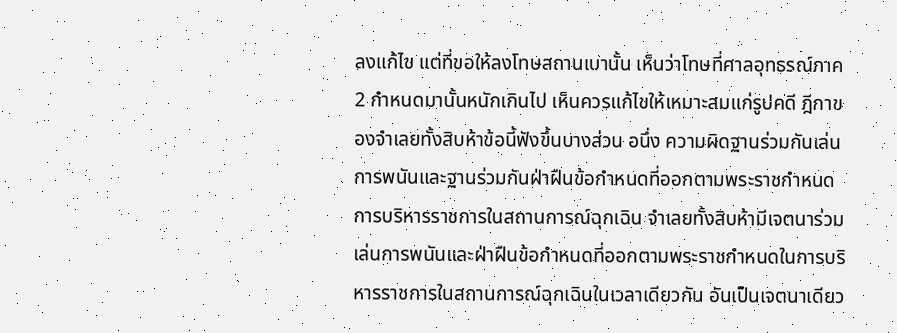ลงแก้ไข แต่ที่ขอให้ลงโทษสถานเบานั้น เห็นว่าโทษที่ศาลอุทธรณ์ภาค 2 กำหนดมานั้นหนักเกินไป เห็นควรแก้ไขให้เหมาะสมแก่รูปคดี ฎีกาของจำเลยทั้งสิบห้าข้อนี้ฟังขึ้นบางส่วน อนึ่ง ความผิดฐานร่วมกันเล่นการพนันและฐานร่วมกันฝ่าฝืนข้อกำหนดที่ออกตามพระราชกำหนดการบริหารราชการในสถานการณ์ฉุกเฉิน จำเลยทั้งสิบห้ามีเจตนาร่วมเล่นการพนันและฝ่าฝืนข้อกำหนดที่ออกตามพระราชกำหนดในการบริหารราชการในสถานการณ์ฉุกเฉินในเวลาเดียวกัน อันเป็นเจตนาเดียว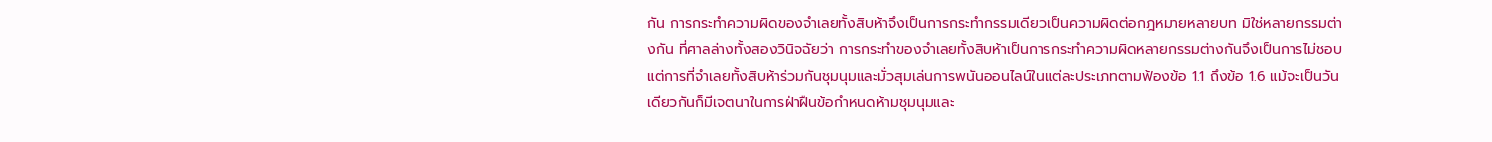กัน การกระทำความผิดของจำเลยทั้งสิบห้าจึงเป็นการกระทำกรรมเดียวเป็นความผิดต่อกฎหมายหลายบท มิใช่หลายกรรมต่างกัน ที่ศาลล่างทั้งสองวินิจฉัยว่า การกระทำของจำเลยทั้งสิบห้าเป็นการกระทำความผิดหลายกรรมต่างกันจึงเป็นการไม่ชอบ แต่การที่จำเลยทั้งสิบห้าร่วมกันชุมนุมและมั่วสุมเล่นการพนันออนไลน์ในแต่ละประเภทตามฟ้องข้อ 1.1 ถึงข้อ 1.6 แม้จะเป็นวันเดียวกันก็มีเจตนาในการฝ่าฝืนข้อกำหนดห้ามชุมนุมและ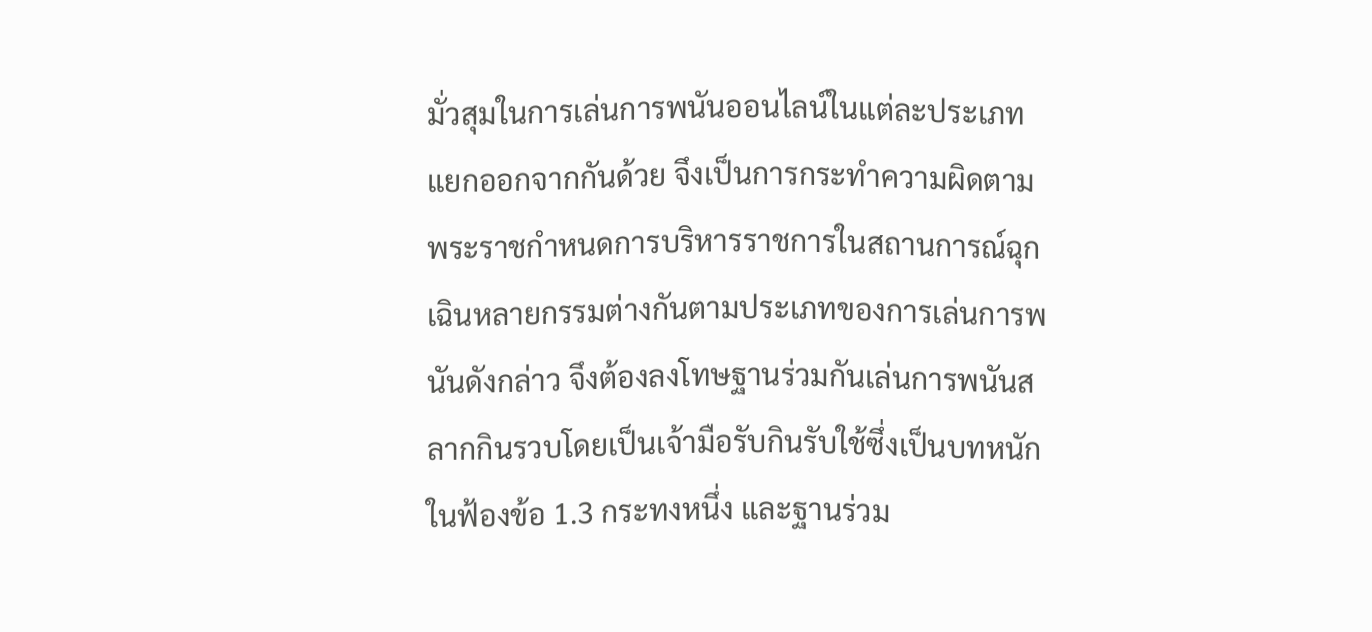มั่วสุมในการเล่นการพนันออนไลน์ในแต่ละประเภทแยกออกจากกันด้วย จึงเป็นการกระทำความผิดตามพระราชกำหนดการบริหารราชการในสถานการณ์ฉุกเฉินหลายกรรมต่างกันตามประเภทของการเล่นการพนันดังกล่าว จึงต้องลงโทษฐานร่วมกันเล่นการพนันสลากกินรวบโดยเป็นเจ้ามือรับกินรับใช้ซึ่งเป็นบทหนักในฟ้องข้อ 1.3 กระทงหนึ่ง และฐานร่วม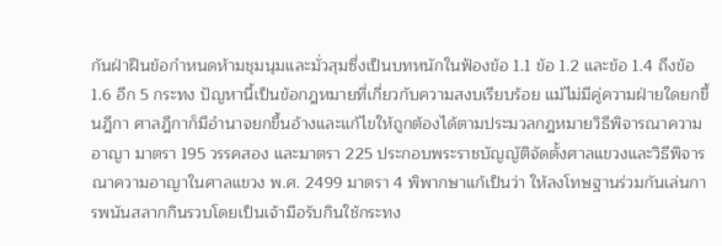กันฝ่าฝืนข้อกำหนดห้ามชุมนุมและมั่วสุมซึ่งเป็นบทหนักในฟ้องข้อ 1.1 ข้อ 1.2 และข้อ 1.4 ถึงข้อ 1.6 อีก 5 กระทง ปัญหานี้เป็นข้อกฎหมายที่เกี่ยวกับความสงบเรียบร้อย แม้ไม่มีคู่ความฝ่ายใดยกขึ้นฎีกา ศาลฎีกาก็มีอำนาจยกขึ้นอ้างและแก้ไขให้ถูกต้องได้ตามประมวลกฎหมายวิธีพิจารณาความอาญา มาตรา 195 วรรคสอง และมาตรา 225 ประกอบพระราชบัญญัติจัดตั้งศาลแขวงและวิธีพิจารณาความอาญาในศาลแขวง พ.ศ. 2499 มาตรา 4 พิพากษาแก้เป็นว่า ให้ลงโทษฐานร่วมกันเล่นการพนันสลากกินรวบโดยเป็นเจ้ามือรับกินใช้กระทง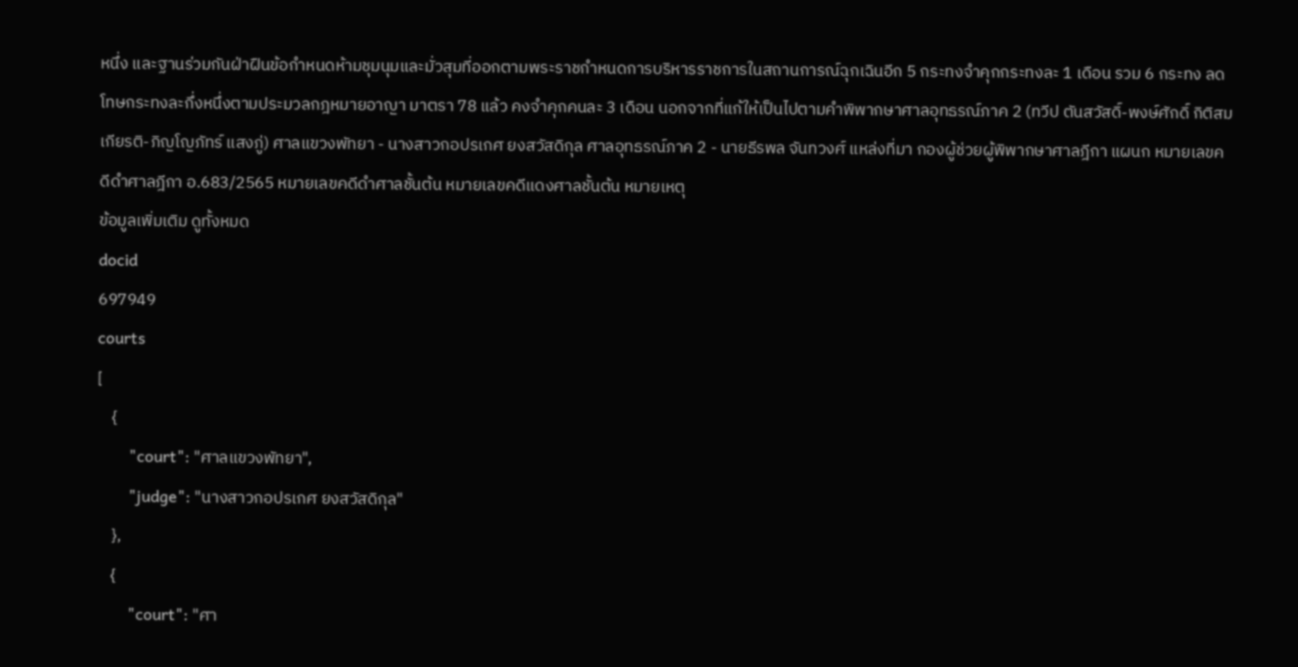หนึ่ง และฐานร่วมกันฝ่าฝืนข้อกำหนดห้ามชุมนุมและมั่วสุมที่ออกตามพระราชกำหนดการบริหารราชการในสถานการณ์ฉุกเฉินอีก 5 กระทงจำคุกกระทงละ 1 เดือน รวม 6 กระทง ลดโทษกระทงละกึ่งหนึ่งตามประมวลกฎหมายอาญา มาตรา 78 แล้ว คงจำคุกคนละ 3 เดือน นอกจากที่แก้ให้เป็นไปตามคำพิพากษาศาลอุทธรณ์ภาค 2 (ทวีป ตันสวัสดิ์-พงษ์ศักดิ์ กิติสมเกียรติ-ภิญโญภัทร์ แสงภู่) ศาลแขวงพัทยา - นางสาวกอปรเกศ ยงสวัสดิกุล ศาลอุทธรณ์ภาค 2 - นายธีรพล จันทวงศ์ แหล่งที่มา กองผู้ช่วยผู้พิพากษาศาลฎีกา แผนก หมายเลขคดีดำศาลฎีกา อ.683/2565 หมายเลขคดีดำศาลชั้นต้น หมายเลขคดีแดงศาลชั้นต้น หมายเหตุ
ข้อมูลเพิ่มเติม ดูทั้งหมด
docid
697949
courts
[
    {
        "court": "ศาลแขวงพัทยา",
        "judge": "นางสาวกอปรเกศ ยงสวัสดิกุล"
    },
    {
        "court": "ศา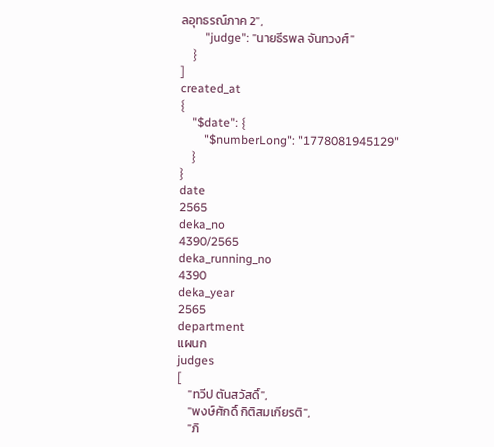ลอุทธรณ์ภาค 2",
        "judge": "นายธีรพล จันทวงศ์"
    }
]
created_at
{
    "$date": {
        "$numberLong": "1778081945129"
    }
}
date
2565
deka_no
4390/2565
deka_running_no
4390
deka_year
2565
department
แผนก
judges
[
    "ทวีป ตันสวัสดิ์",
    "พงษ์ศักดิ์ กิติสมเกียรติ",
    "ภิ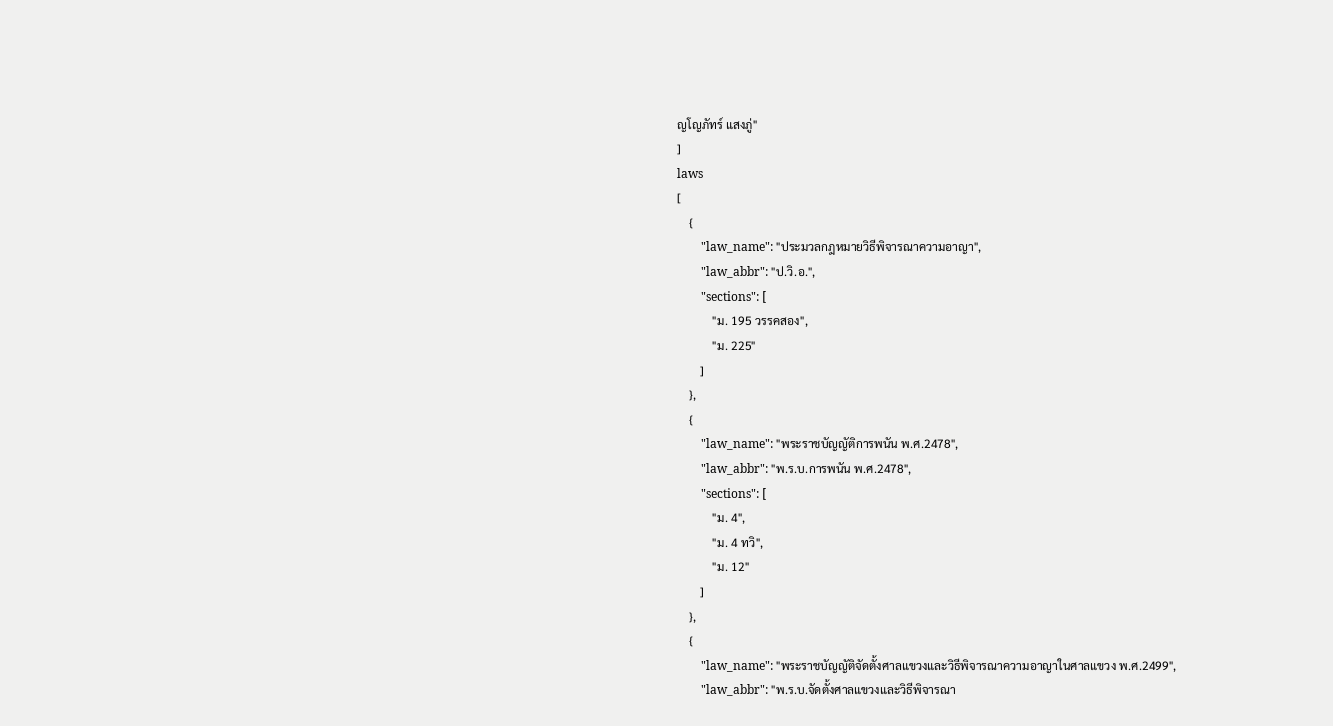ญโญภัทร์ แสงภู่"
]
laws
[
    {
        "law_name": "ประมวลกฎหมายวิธีพิจารณาความอาญา",
        "law_abbr": "ป.วิ.อ.",
        "sections": [
            "ม. 195 วรรคสอง",
            "ม. 225"
        ]
    },
    {
        "law_name": "พระราชบัญญัติการพนัน พ.ศ.2478",
        "law_abbr": "พ.ร.บ.การพนัน พ.ศ.2478",
        "sections": [
            "ม. 4",
            "ม. 4 ทวิ",
            "ม. 12"
        ]
    },
    {
        "law_name": "พระราชบัญญัติจัดตั้งศาลแขวงและวิธีพิจารณาความอาญาในศาลแขวง พ.ศ.2499",
        "law_abbr": "พ.ร.บ.จัดตั้งศาลแขวงและวิธีพิจารณา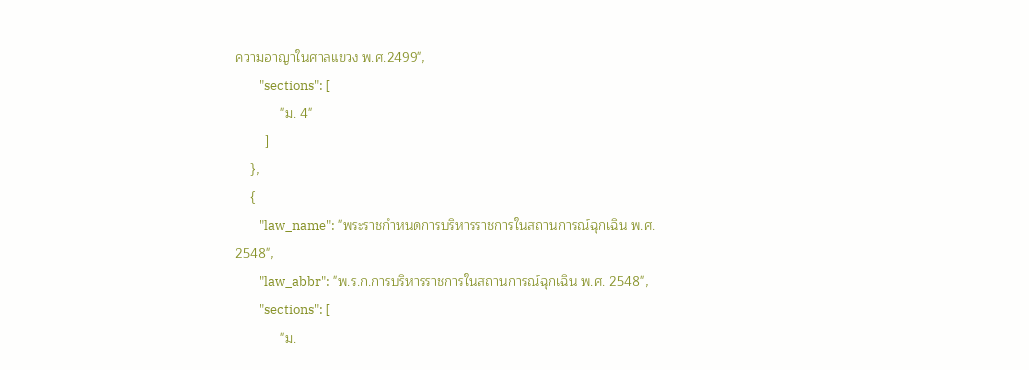ความอาญาในศาลแขวง พ.ศ.2499",
        "sections": [
            "ม. 4"
        ]
    },
    {
        "law_name": "พระราชกำหนดการบริหารราชการในสถานการณ์ฉุกเฉิน พ.ศ. 2548",
        "law_abbr": "พ.ร.ก.การบริหารราชการในสถานการณ์ฉุกเฉิน พ.ศ. 2548",
        "sections": [
            "ม.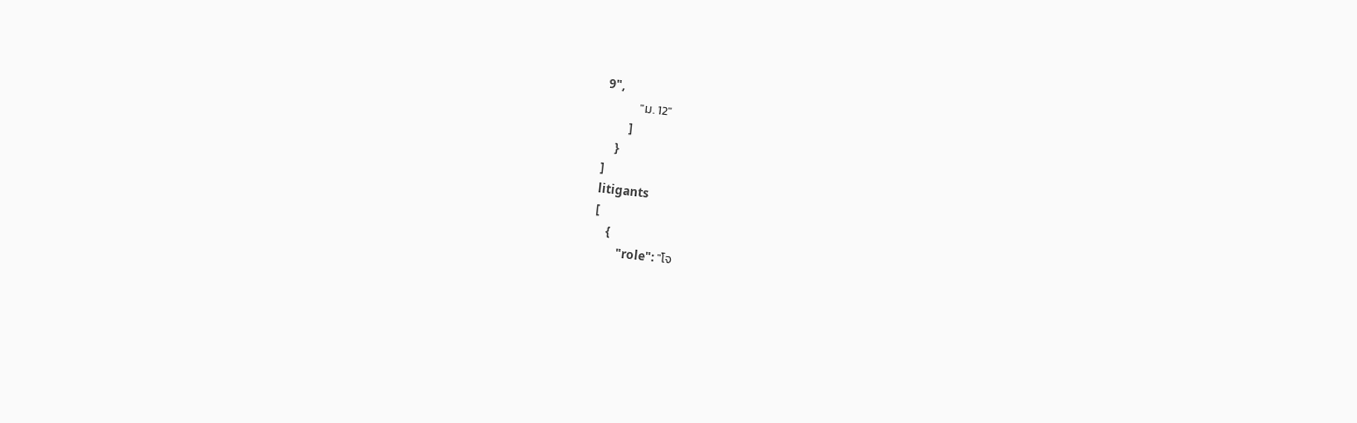9",
            "ม. 12"
        ]
    }
]
litigants
[
    {
        "role": "โจ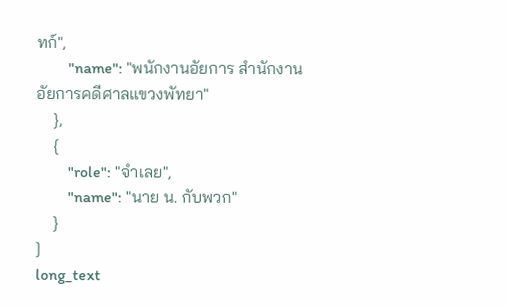ทก์",
        "name": "พนักงานอัยการ สำนักงานอัยการคดีศาลแขวงพัทยา"
    },
    {
        "role": "จำเลย",
        "name": "นาย น. กับพวก"
    }
]
long_text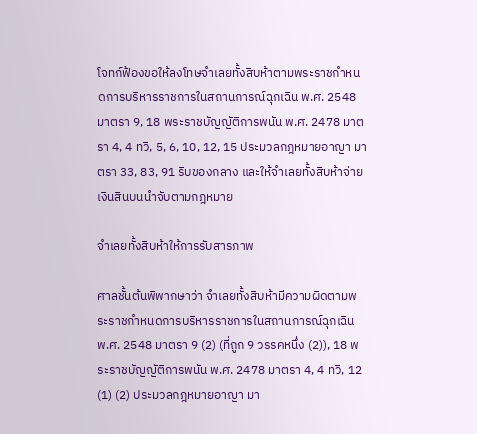โจทก์ฟ้องขอให้ลงโทษจำเลยทั้งสิบห้าตามพระราชกำหนดการบริหารราชการในสถานการณ์ฉุกเฉิน พ.ศ. 2548 มาตรา 9, 18 พระราชบัญญัติการพนัน พ.ศ. 2478 มาตรา 4, 4 ทวิ, 5, 6, 10, 12, 15 ประมวลกฎหมายอาญา มาตรา 33, 83, 91 ริบของกลาง และให้จำเลยทั้งสิบห้าจ่ายเงินสินบนนำจับตามกฎหมาย

จำเลยทั้งสิบห้าให้การรับสารภาพ

ศาลชั้นต้นพิพากษาว่า จำเลยทั้งสิบห้ามีความผิดตามพระราชกำหนดการบริหารราชการในสถานการณ์ฉุกเฉิน พ.ศ. 2548 มาตรา 9 (2) (ที่ถูก 9 วรรคหนึ่ง (2)), 18 พระราชบัญญัติการพนัน พ.ศ. 2478 มาตรา 4, 4 ทวิ, 12 (1) (2) ประมวลกฎหมายอาญา มา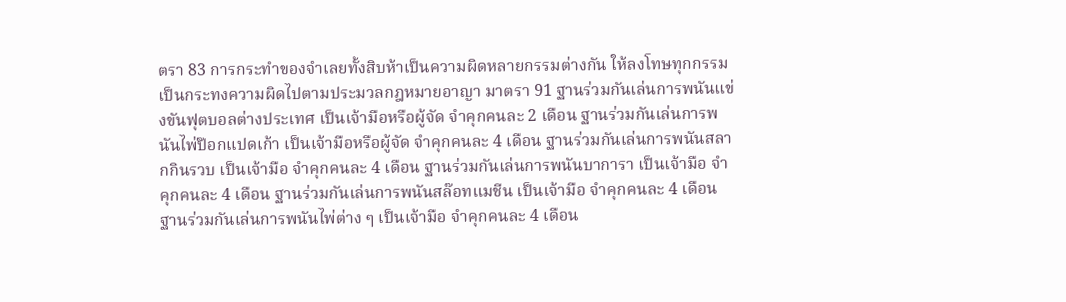ตรา 83 การกระทำของจำเลยทั้งสิบห้าเป็นความผิดหลายกรรมต่างกัน ให้ลงโทษทุกกรรมเป็นกระทงความผิดไปตามประมวลกฎหมายอาญา มาตรา 91 ฐานร่วมกันเล่นการพนันแข่งขันฟุตบอลต่างประเทศ เป็นเจ้ามือหรือผู้จัด จำคุกคนละ 2 เดือน ฐานร่วมกันเล่นการพนันไพ่ป๊อกแปดเก้า เป็นเจ้ามือหรือผู้จัด จำคุกคนละ 4 เดือน ฐานร่วมกันเล่นการพนันสลากกินรวบ เป็นเจ้ามือ จำคุกคนละ 4 เดือน ฐานร่วมกันเล่นการพนันบาการา เป็นเจ้ามือ จำคุกคนละ 4 เดือน ฐานร่วมกันเล่นการพนันสล๊อทแมชีน เป็นเจ้ามือ จำคุกคนละ 4 เดือน ฐานร่วมกันเล่นการพนันไพ่ต่าง ๆ เป็นเจ้ามือ จำคุกคนละ 4 เดือน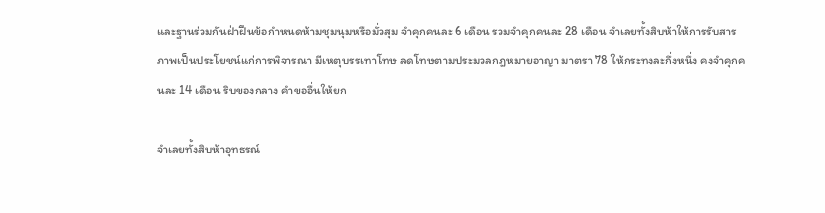และฐานร่วมกันฝ่าฝืนข้อกำหนดห้ามชุมนุมหรือมั่วสุม จำคุกคนละ 6 เดือน รวมจำคุกคนละ 28 เดือน จำเลยทั้งสิบห้าให้การรับสารภาพเป็นประโยชน์แก่การพิจารณา มีเหตุบรรเทาโทษ ลดโทษตามประมวลกฎหมายอาญา มาตรา 78 ให้กระทงละกึ่งหนึ่ง คงจำคุกคนละ 14 เดือน ริบของกลาง คำขออื่นให้ยก

จำเลยทั้งสิบห้าอุทธรณ์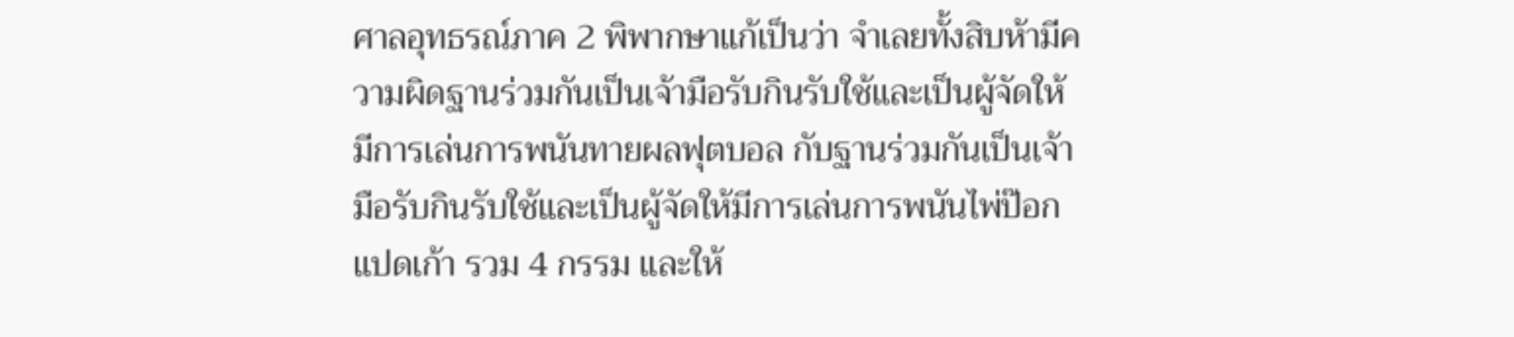ศาลอุทธรณ์ภาค 2 พิพากษาแก้เป็นว่า จำเลยทั้งสิบห้ามีความผิดฐานร่วมกันเป็นเจ้ามือรับกินรับใช้และเป็นผู้จัดให้มีการเล่นการพนันทายผลฟุตบอล กับฐานร่วมกันเป็นเจ้ามือรับกินรับใช้และเป็นผู้จัดให้มีการเล่นการพนันไพ่ป๊อกแปดเก้า รวม 4 กรรม และให้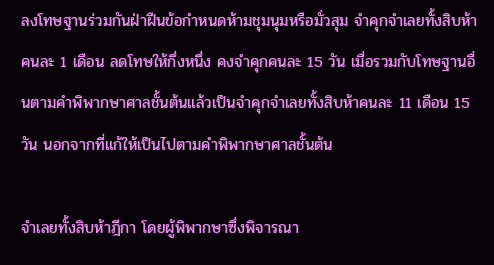ลงโทษฐานร่วมกันฝ่าฝืนข้อกำหนดห้ามชุมนุมหรือมั่วสุม จำคุกจำเลยทั้งสิบห้าคนละ 1 เดือน ลดโทษให้กึ่งหนึ่ง คงจำคุกคนละ 15 วัน เมื่อรวมกับโทษฐานอื่นตามคำพิพากษาศาลชั้นต้นแล้วเป็นจำคุกจำเลยทั้งสิบห้าคนละ 11 เดือน 15 วัน นอกจากที่แก้ให้เป็นไปตามคำพิพากษาศาลชั้นต้น

จำเลยทั้งสิบห้าฎีกา โดยผู้พิพากษาซึ่งพิจารณา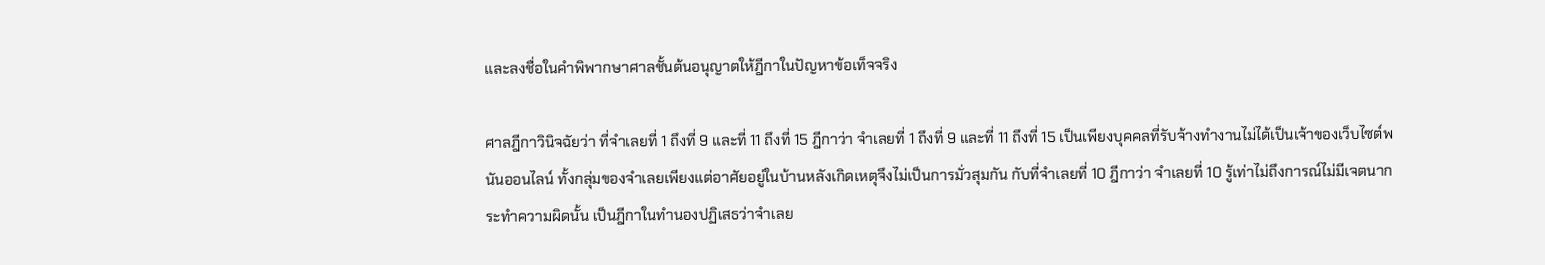และลงชื่อในคำพิพากษาศาลชั้นต้นอนุญาตให้ฎีกาในปัญหาข้อเท็จจริง

ศาลฎีกาวินิจฉัยว่า ที่จำเลยที่ 1 ถึงที่ 9 และที่ 11 ถึงที่ 15 ฎีกาว่า จำเลยที่ 1 ถึงที่ 9 และที่ 11 ถึงที่ 15 เป็นเพียงบุคคลที่รับจ้างทำงานไม่ได้เป็นเจ้าของเว็บไซต์พนันออนไลน์ ทั้งกลุ่มของจำเลยเพียงแต่อาศัยอยู่ในบ้านหลังเกิดเหตุจึงไม่เป็นการมั่วสุมกัน กับที่จำเลยที่ 10 ฎีกาว่า จำเลยที่ 10 รู้เท่าไม่ถึงการณ์ไม่มีเจตนากระทำความผิดนั้น เป็นฎีกาในทำนองปฏิเสธว่าจำเลย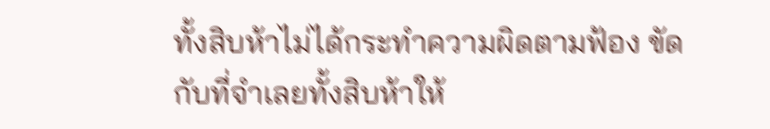ทั้งสิบห้าไม่ได้กระทำความผิดตามฟ้อง ขัดกับที่จำเลยทั้งสิบห้าให้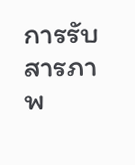การรับสารภาพ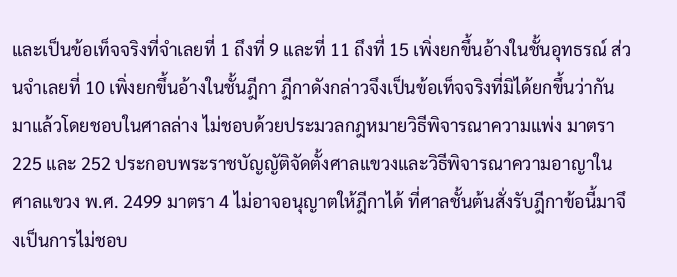และเป็นข้อเท็จจริงที่จำเลยที่ 1 ถึงที่ 9 และที่ 11 ถึงที่ 15 เพิ่งยกขึ้นอ้างในชั้นอุทธรณ์ ส่วนจำเลยที่ 10 เพิ่งยกขึ้นอ้างในชั้นฎีกา ฎีกาดังกล่าวจึงเป็นข้อเท็จจริงที่มิได้ยกขึ้นว่ากันมาแล้วโดยชอบในศาลล่าง ไม่ชอบด้วยประมวลกฎหมายวิธีพิจารณาความแพ่ง มาตรา 225 และ 252 ประกอบพระราชบัญญัติจัดตั้งศาลแขวงและวิธีพิจารณาความอาญาในศาลแขวง พ.ศ. 2499 มาตรา 4 ไม่อาจอนุญาตให้ฎีกาได้ ที่ศาลชั้นต้นสั่งรับฎีกาข้อนี้มาจึงเป็นการไม่ชอบ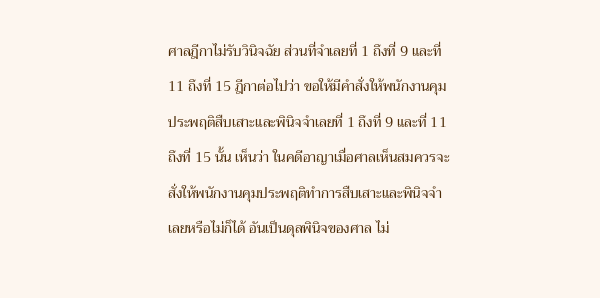ศาลฎีกาไม่รับวินิจฉัย ส่วนที่จำเลยที่ 1 ถึงที่ 9 และที่ 11 ถึงที่ 15 ฎีกาต่อไปว่า ขอให้มีคำสั่งให้พนักงานคุมประพฤติสืบเสาะและพินิจจำเลยที่ 1 ถึงที่ 9 และที่ 11 ถึงที่ 15 นั้น เห็นว่า ในคดีอาญาเมื่อศาลเห็นสมควรจะสั่งให้พนักงานคุมประพฤติทำการสืบเสาะและพินิจจำเลยหรือไม่ก็ได้ อันเป็นดุลพินิจของศาล ไม่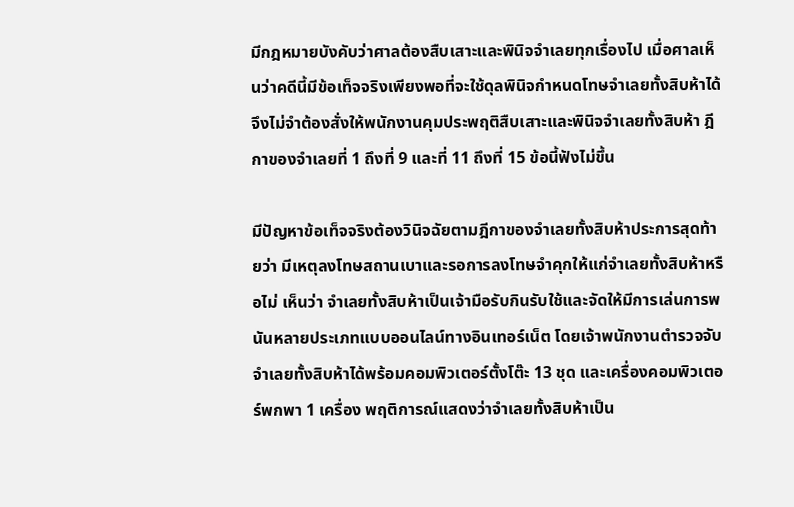มีกฎหมายบังคับว่าศาลต้องสืบเสาะและพินิจจำเลยทุกเรื่องไป เมื่อศาลเห็นว่าคดีนี้มีข้อเท็จจริงเพียงพอที่จะใช้ดุลพินิจกำหนดโทษจำเลยทั้งสิบห้าได้ จึงไม่จำต้องสั่งให้พนักงานคุมประพฤติสืบเสาะและพินิจจำเลยทั้งสิบห้า ฎีกาของจำเลยที่ 1 ถึงที่ 9 และที่ 11 ถึงที่ 15 ข้อนี้ฟังไม่ขึ้น

มีปัญหาข้อเท็จจริงต้องวินิจฉัยตามฎีกาของจำเลยทั้งสิบห้าประการสุดท้ายว่า มีเหตุลงโทษสถานเบาและรอการลงโทษจำคุกให้แก่จำเลยทั้งสิบห้าหรือไม่ เห็นว่า จำเลยทั้งสิบห้าเป็นเจ้ามือรับกินรับใช้และจัดให้มีการเล่นการพนันหลายประเภทแบบออนไลน์ทางอินเทอร์เน็ต โดยเจ้าพนักงานตำรวจจับจำเลยทั้งสิบห้าได้พร้อมคอมพิวเตอร์ตั้งโต๊ะ 13 ชุด และเครื่องคอมพิวเตอร์พกพา 1 เครื่อง พฤติการณ์แสดงว่าจำเลยทั้งสิบห้าเป็น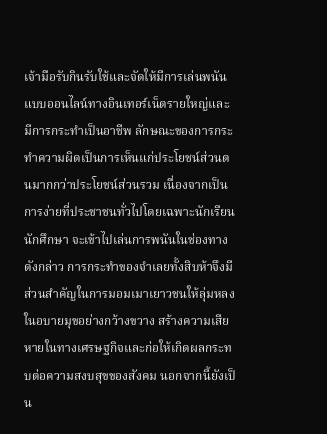เจ้ามือรับกินรับใช้และจัดให้มีการเล่นพนันแบบออนไลน์ทางอินเทอร์เน็ตรายใหญ่และมีการกระทำเป็นอาชีพ ลักษณะของการกระทำความผิดเป็นการเห็นแก่ประโยชน์ส่วนตนมากกว่าประโยชน์ส่วนรวม เนื่องจากเป็นการง่ายที่ประชาชนทั่วไปโดยเฉพาะนักเรียน นักศึกษา จะเข้าไปเล่นการพนันในช่องทางดังกล่าว การกระทำของจำเลยทั้งสิบห้าจึงมีส่วนสำคัญในการมอมเมาเยาวชนให้ลุ่มหลงในอบายมุขอย่างกว้างขวาง สร้างความเสียหายในทางเศรษฐกิจและก่อให้เกิดผลกระทบต่อความสงบสุขของสังคม นอกจากนี้ยังเป็น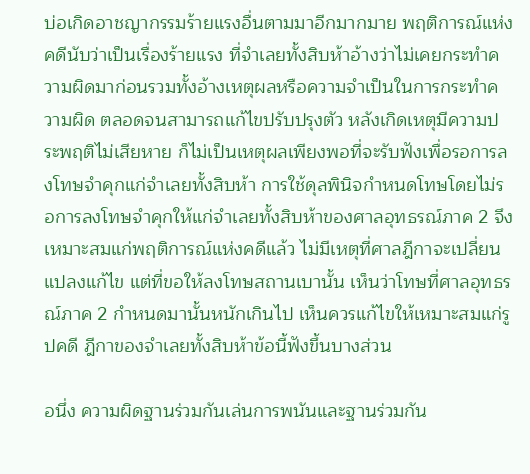บ่อเกิดอาชญากรรมร้ายแรงอื่นตามมาอีกมากมาย พฤติการณ์แห่งคดีนับว่าเป็นเรื่องร้ายแรง ที่จำเลยทั้งสิบห้าอ้างว่าไม่เคยกระทำความผิดมาก่อนรวมทั้งอ้างเหตุผลหรือความจำเป็นในการกระทำความผิด ตลอดจนสามารถแก้ไขปรับปรุงตัว หลังเกิดเหตุมีความประพฤติไม่เสียหาย ก็ไม่เป็นเหตุผลเพียงพอที่จะรับฟังเพื่อรอการลงโทษจำคุกแก่จำเลยทั้งสิบห้า การใช้ดุลพินิจกำหนดโทษโดยไม่รอการลงโทษจำคุกให้แก่จำเลยทั้งสิบห้าของศาลอุทธรณ์ภาค 2 จึงเหมาะสมแก่พฤติการณ์แห่งคดีแล้ว ไม่มีเหตุที่ศาลฎีกาจะเปลี่ยนแปลงแก้ไข แต่ที่ขอให้ลงโทษสถานเบานั้น เห็นว่าโทษที่ศาลอุทธรณ์ภาค 2 กำหนดมานั้นหนักเกินไป เห็นควรแก้ไขให้เหมาะสมแก่รูปคดี ฎีกาของจำเลยทั้งสิบห้าข้อนี้ฟังขึ้นบางส่วน

อนึ่ง ความผิดฐานร่วมกันเล่นการพนันและฐานร่วมกัน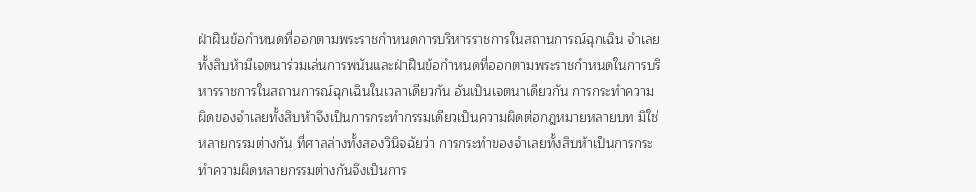ฝ่าฝืนข้อกำหนดที่ออกตามพระราชกำหนดการบริหารราชการในสถานการณ์ฉุกเฉิน จำเลยทั้งสิบห้ามีเจตนาร่วมเล่นการพนันและฝ่าฝืนข้อกำหนดที่ออกตามพระราชกำหนดในการบริหารราชการในสถานการณ์ฉุกเฉินในเวลาเดียวกัน อันเป็นเจตนาเดียวกัน การกระทำความผิดของจำเลยทั้งสิบห้าจึงเป็นการกระทำกรรมเดียวเป็นความผิดต่อกฎหมายหลายบท มิใช่หลายกรรมต่างกัน ที่ศาลล่างทั้งสองวินิจฉัยว่า การกระทำของจำเลยทั้งสิบห้าเป็นการกระทำความผิดหลายกรรมต่างกันจึงเป็นการ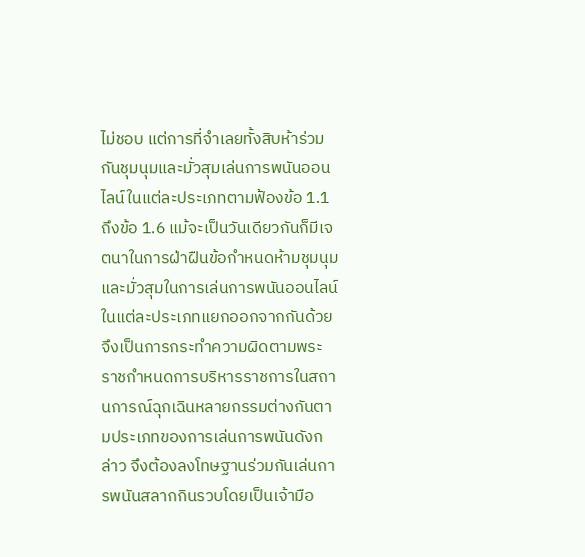ไม่ชอบ แต่การที่จำเลยทั้งสิบห้าร่วมกันชุมนุมและมั่วสุมเล่นการพนันออนไลน์ในแต่ละประเภทตามฟ้องข้อ 1.1 ถึงข้อ 1.6 แม้จะเป็นวันเดียวกันก็มีเจตนาในการฝ่าฝืนข้อกำหนดห้ามชุมนุมและมั่วสุมในการเล่นการพนันออนไลน์ในแต่ละประเภทแยกออกจากกันด้วย จึงเป็นการกระทำความผิดตามพระราชกำหนดการบริหารราชการในสถานการณ์ฉุกเฉินหลายกรรมต่างกันตามประเภทของการเล่นการพนันดังกล่าว จึงต้องลงโทษฐานร่วมกันเล่นการพนันสลากกินรวบโดยเป็นเจ้ามือ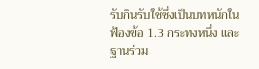รับกินรับใช้ซึ่งเป็นบทหนักในฟ้องข้อ 1.3 กระทงหนึ่ง และฐานร่วม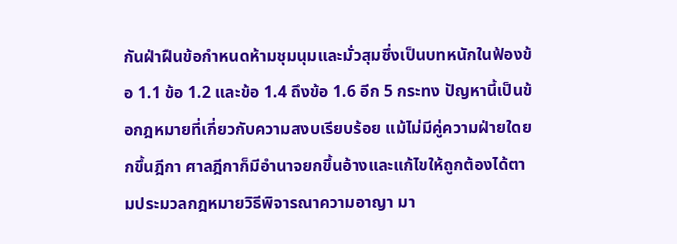กันฝ่าฝืนข้อกำหนดห้ามชุมนุมและมั่วสุมซึ่งเป็นบทหนักในฟ้องข้อ 1.1 ข้อ 1.2 และข้อ 1.4 ถึงข้อ 1.6 อีก 5 กระทง ปัญหานี้เป็นข้อกฎหมายที่เกี่ยวกับความสงบเรียบร้อย แม้ไม่มีคู่ความฝ่ายใดยกขึ้นฎีกา ศาลฎีกาก็มีอำนาจยกขึ้นอ้างและแก้ไขให้ถูกต้องได้ตามประมวลกฎหมายวิธีพิจารณาความอาญา มา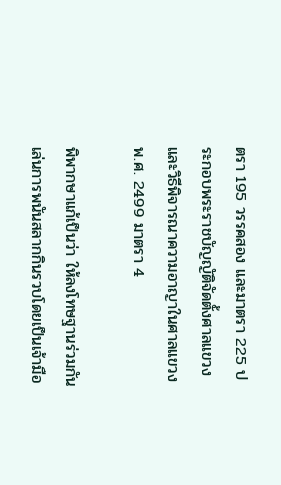ตรา 195 วรรคสอง และมาตรา 225 ประกอบพระราชบัญญัติจัดตั้งศาลแขวงและวิธีพิจารณาความอาญาในศาลแขวง พ.ศ. 2499 มาตรา 4

พิพากษาแก้เป็นว่า ให้ลงโทษฐานร่วมกันเล่นการพนันสลากกินรวบโดยเป็นเจ้ามือ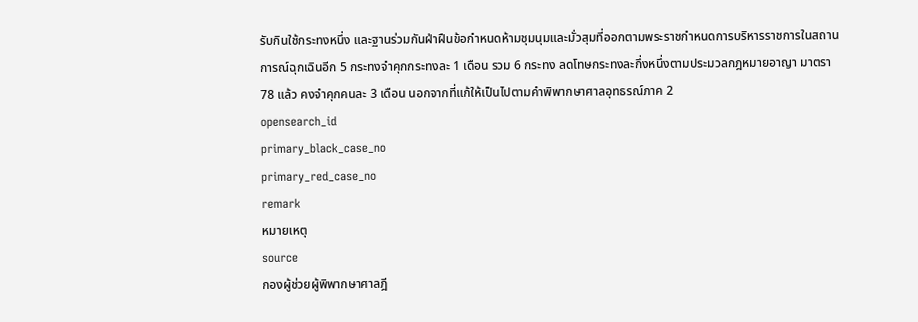รับกินใช้กระทงหนึ่ง และฐานร่วมกันฝ่าฝืนข้อกำหนดห้ามชุมนุมและมั่วสุมที่ออกตามพระราชกำหนดการบริหารราชการในสถานการณ์ฉุกเฉินอีก 5 กระทงจำคุกกระทงละ 1 เดือน รวม 6 กระทง ลดโทษกระทงละกึ่งหนึ่งตามประมวลกฎหมายอาญา มาตรา 78 แล้ว คงจำคุกคนละ 3 เดือน นอกจากที่แก้ให้เป็นไปตามคำพิพากษาศาลอุทธรณ์ภาค 2
opensearch_id
primary_black_case_no
primary_red_case_no
remark
หมายเหตุ
source
กองผู้ช่วยผู้พิพากษาศาลฎี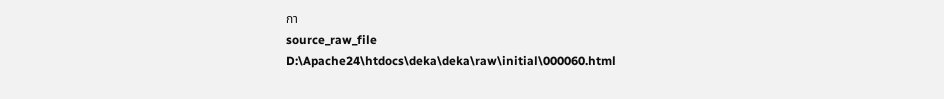กา
source_raw_file
D:\Apache24\htdocs\deka\deka\raw\initial\000060.html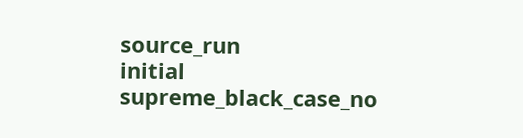source_run
initial
supreme_black_case_no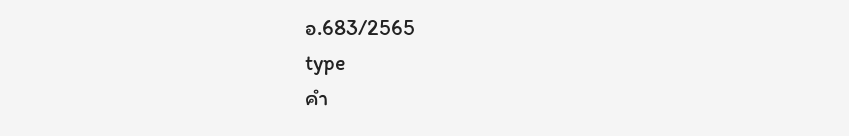อ.683/2565
type
คำ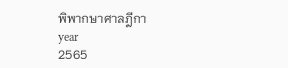พิพากษาศาลฎีกา
year
2565